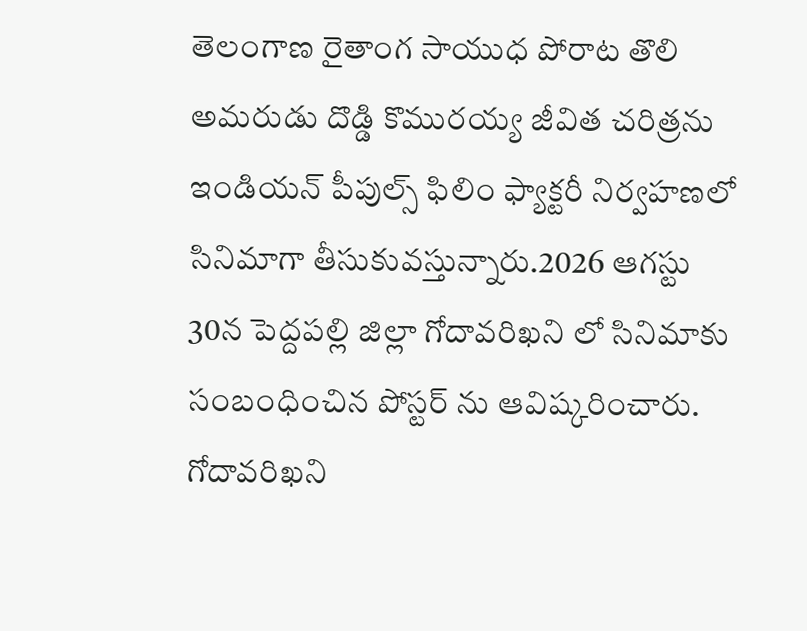తెలంగాణ రైతాంగ సాయుధ పోరాట తొలి అమరుడు దొడ్డి కొమురయ్య జీవిత చరిత్రను ఇండియన్ పీపుల్స్ ఫిలిం ఫ్యాక్టరీ నిర్వహణలో సినిమాగా తీసుకువస్తున్నారు.2026 ఆగస్టు 30న పెద్దపల్లి జిల్లా గోదావరిఖని లో సినిమాకు సంబంధించిన పోస్టర్ ను ఆవిష్కరించారు.
గోదావరిఖని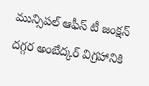మున్సిపల్ ఆఫీస్ టీ జంక్షన్ దగ్గర అంబేద్కర్ విగ్రహానికి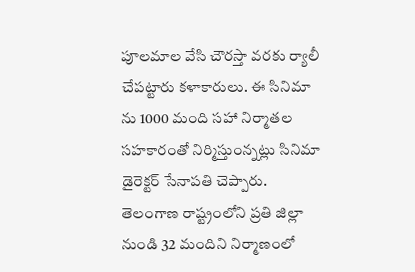పూలమాల వేసి చౌరస్తా వరకు ర్యాలీ చేపట్టారు కళాకారులు. ఈ సినిమా ను 1000 మంది సహా నిర్మాతల సహకారంతో నిర్మిస్తుంన్నట్లు సినిమా డైరెక్టర్ సేనాపతి చెప్పారు.
తెలంగాణ రాష్ట్రంలోని ప్రతి జిల్లా నుండి 32 మందిని నిర్మాణంలో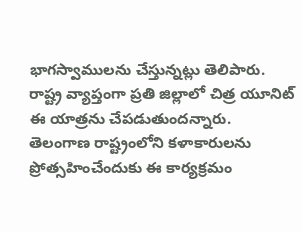భాగస్వాములను చేస్తున్నట్లు తెలిపారు. రాష్ట్ర వ్యాప్తంగా ప్రతి జిల్లాలో చిత్ర యూనిట్ ఈ యాత్రను చేపడుతుందన్నారు. తెలంగాణ రాష్ట్రంలోని కళాకారులను ప్రోత్సహించేందుకు ఈ కార్యక్రమం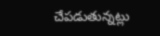చేపడుతున్నట్లు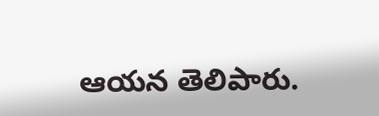ఆయన తెలిపారు.